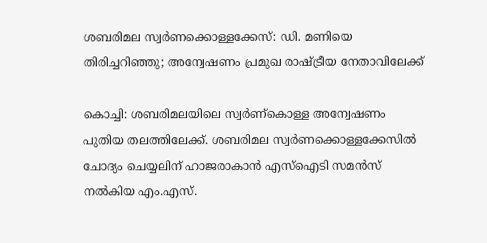ശബരിമല സ്വര്‍ണക്കൊള്ളക്കേസ്: ഡി. മണിയെ തിരിച്ചറിഞ്ഞു; അന്വേഷണം പ്രമുഖ രാഷ്ട്രീയ നേതാവിലേക്ക്

കൊച്ചി: ശബരിമലയിലെ സ്വര്‍ണ്‌കൊള്ള അന്വേഷണം പുതിയ തലത്തിലേക്ക്. ശബരിമല സ്വര്‍ണക്കൊള്ളക്കേസില്‍ ചോദ്യം ചെയ്യലിന് ഹാജരാകാന്‍ എസ്ഐടി സമന്‍സ് നല്‍കിയ എം.എസ്.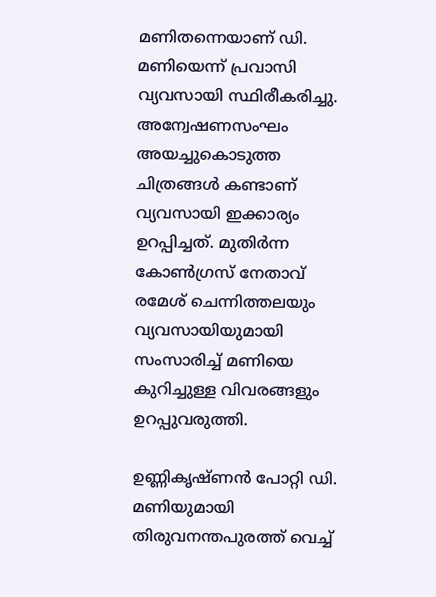മണിതന്നെയാണ് ഡി. മണിയെന്ന് പ്രവാസി വ്യവസായി സ്ഥിരീകരിച്ചു. അന്വേഷണസംഘം അയച്ചുകൊടുത്ത ചിത്രങ്ങള്‍ കണ്ടാണ് വ്യവസായി ഇക്കാര്യം ഉറപ്പിച്ചത്. മുതിര്‍ന്ന കോണ്‍ഗ്രസ് നേതാവ് രമേശ് ചെന്നിത്തലയും വ്യവസായിയുമായി സംസാരിച്ച് മണിയെ കുറിച്ചുള്ള വിവരങ്ങളും ഉറപ്പുവരുത്തി.

ഉണ്ണികൃഷ്ണന്‍ പോറ്റി ഡി. മണിയുമായി തിരുവനന്തപുരത്ത് വെച്ച്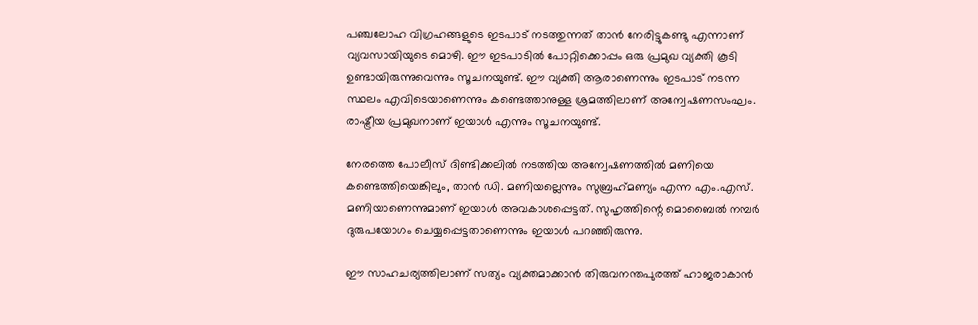പഞ്ചലോഹ വിഗ്രഹങ്ങളുടെ ഇടപാട് നടത്തുന്നത് താന്‍ നേരിട്ടുകണ്ടു എന്നാണ് വ്യവസായിയുടെ മൊഴി. ഈ ഇടപാടില്‍ പോറ്റിക്കൊപ്പം ഒരു പ്രമുഖ വ്യക്തി കൂടി ഉണ്ടായിരുന്നുവെന്നും സൂചനയുണ്ട്. ഈ വ്യക്തി ആരാണെന്നും ഇടപാട് നടന്ന സ്ഥലം എവിടെയാണെന്നും കണ്ടെത്താനുള്ള ശ്രമത്തിലാണ് അന്വേഷണസംഘം. രാഷ്ട്രീയ പ്രമുഖനാണ് ഇയാള്‍ എന്നും സൂചനയുണ്ട്.

നേരത്തെ പോലീസ് ദിണ്ടിക്കലില്‍ നടത്തിയ അന്വേഷണത്തില്‍ മണിയെ കണ്ടെത്തിയെങ്കിലും, താന്‍ ഡി. മണിയല്ലെന്നും സുബ്രഹ്‌മണ്യം എന്ന എം.എസ്. മണിയാണെന്നുമാണ് ഇയാള്‍ അവകാശപ്പെട്ടത്. സുഹൃത്തിന്റെ മൊബൈല്‍ നമ്പര്‍ ദുരുപയോഗം ചെയ്യപ്പെട്ടതാണെന്നും ഇയാള്‍ പറഞ്ഞിരുന്നു.

ഈ സാഹചര്യത്തിലാണ് സത്യം വ്യക്തമാക്കാന്‍ തിരുവനന്തപുരത്ത് ഹാജരാകാന്‍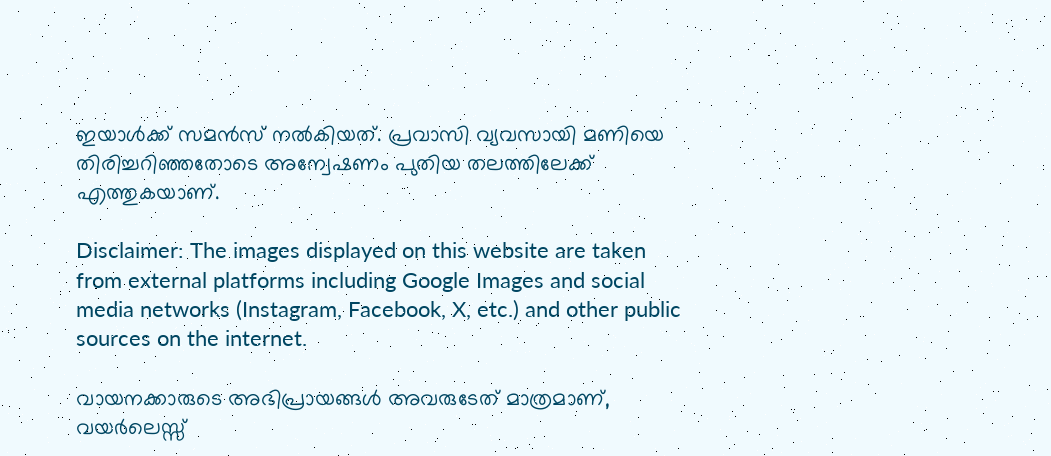ഇയാള്‍ക്ക് സമന്‍സ് നല്‍കിയത്. പ്രവാസി വ്യവസായി മണിയെ തിരിച്ചറിഞ്ഞതോടെ അന്വേഷണം പുതിയ തലത്തിലേക്ക് എത്തുകയാണ്.

Disclaimer: The images displayed on this website are taken from external platforms including Google Images and social media networks (Instagram, Facebook, X, etc.) and other public sources on the internet.

വായനക്കാരുടെ അഭിപ്രായങ്ങള്‍ അവരുടേത് മാത്രമാണ്, വയർലെസ്സ്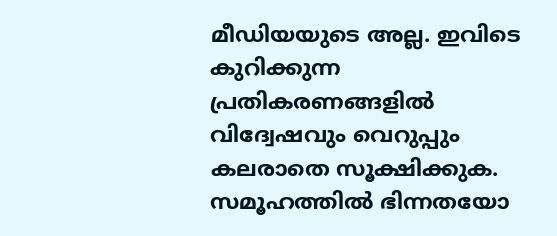മീഡിയയുടെ അല്ല. ഇവിടെ കുറിക്കുന്ന പ്രതികരണങ്ങളിൽ വിദ്വേഷവും വെറുപ്പും കലരാതെ സൂക്ഷിക്കുക. സമൂഹത്തിൽ ഭിന്നതയോ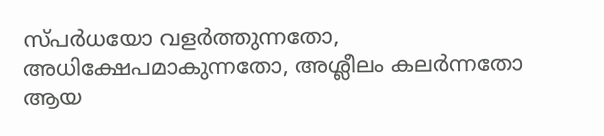സ്‌പർധയോ വളർത്തുന്നതോ, അധിക്ഷേപമാകുന്നതോ, അശ്ലീലം കലർന്നതോ ആയ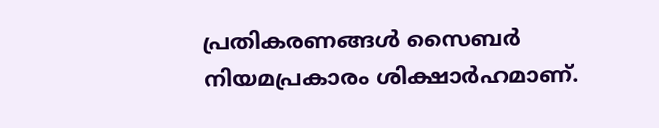പ്രതികരണങ്ങൾ സൈബർ നിയമപ്രകാരം ശിക്ഷാർഹമാണ്.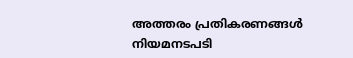അത്തരം പ്രതികരണങ്ങൾ നിയമനടപടി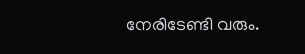നേരിടേണ്ടി വരും.